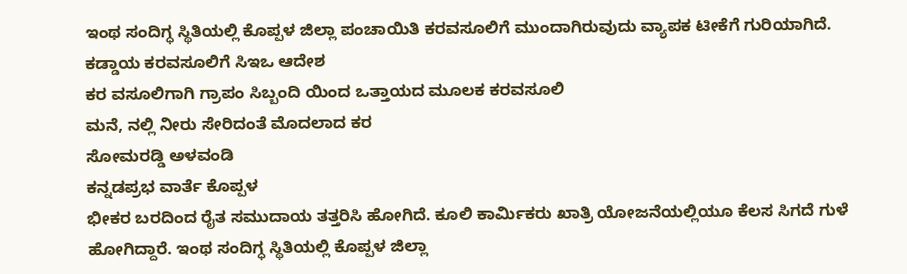ಇಂಥ ಸಂದಿಗ್ಧ ಸ್ಥಿತಿಯಲ್ಲಿ ಕೊಪ್ಪಳ ಜಿಲ್ಲಾ ಪಂಚಾಯಿತಿ ಕರವಸೂಲಿಗೆ ಮುಂದಾಗಿರುವುದು ವ್ಯಾಪಕ ಟೀಕೆಗೆ ಗುರಿಯಾಗಿದೆ.
ಕಡ್ಡಾಯ ಕರವಸೂಲಿಗೆ ಸಿಇಒ ಆದೇಶ
ಕರ ವಸೂಲಿಗಾಗಿ ಗ್ರಾಪಂ ಸಿಬ್ಬಂದಿ ಯಿಂದ ಒತ್ತಾಯದ ಮೂಲಕ ಕರವಸೂಲಿ
ಮನೆ, ನಲ್ಲಿ ನೀರು ಸೇರಿದಂತೆ ಮೊದಲಾದ ಕರ
ಸೋಮರಡ್ಡಿ ಅಳವಂಡಿ
ಕನ್ನಡಪ್ರಭ ವಾರ್ತೆ ಕೊಪ್ಪಳ
ಭೀಕರ ಬರದಿಂದ ರೈತ ಸಮುದಾಯ ತತ್ತರಿಸಿ ಹೋಗಿದೆ. ಕೂಲಿ ಕಾರ್ಮಿಕರು ಖಾತ್ರಿ ಯೋಜನೆಯಲ್ಲಿಯೂ ಕೆಲಸ ಸಿಗದೆ ಗುಳೆ ಹೋಗಿದ್ದಾರೆ. ಇಂಥ ಸಂದಿಗ್ಧ ಸ್ಥಿತಿಯಲ್ಲಿ ಕೊಪ್ಪಳ ಜಿಲ್ಲಾ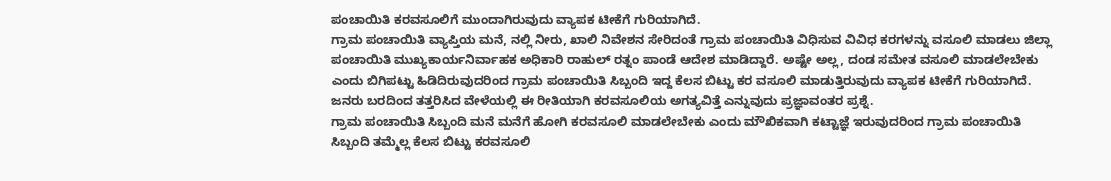ಪಂಚಾಯಿತಿ ಕರವಸೂಲಿಗೆ ಮುಂದಾಗಿರುವುದು ವ್ಯಾಪಕ ಟೀಕೆಗೆ ಗುರಿಯಾಗಿದೆ.
ಗ್ರಾಮ ಪಂಚಾಯಿತಿ ವ್ಯಾಪ್ತಿಯ ಮನೆ, ನಲ್ಲಿ ನೀರು, ಖಾಲಿ ನಿವೇಶನ ಸೇರಿದಂತೆ ಗ್ರಾಮ ಪಂಚಾಯಿತಿ ವಿಧಿಸುವ ವಿವಿಧ ಕರಗಳನ್ನು ವಸೂಲಿ ಮಾಡಲು ಜಿಲ್ಲಾ ಪಂಚಾಯಿತಿ ಮುಖ್ಯಕಾರ್ಯನಿರ್ವಾಹಕ ಅಧಿಕಾರಿ ರಾಹುಲ್ ರತ್ನಂ ಪಾಂಡೆ ಆದೇಶ ಮಾಡಿದ್ದಾರೆ. ಅಷ್ಟೇ ಅಲ್ಲ, ದಂಡ ಸಮೇತ ವಸೂಲಿ ಮಾಡಲೇಬೇಕು ಎಂದು ಬಿಗಿಪಟ್ಟು ಹಿಡಿದಿರುವುದರಿಂದ ಗ್ರಾಮ ಪಂಚಾಯಿತಿ ಸಿಬ್ಬಂದಿ ಇದ್ದ ಕೆಲಸ ಬಿಟ್ಟು ಕರ ವಸೂಲಿ ಮಾಡುತ್ತಿರುವುದು ವ್ಯಾಪಕ ಟೀಕೆಗೆ ಗುರಿಯಾಗಿದೆ.
ಜನರು ಬರದಿಂದ ತತ್ತರಿಸಿದ ವೇಳೆಯಲ್ಲಿ ಈ ರೀತಿಯಾಗಿ ಕರವಸೂಲಿಯ ಅಗತ್ಯವಿತ್ತೆ ಎನ್ನುವುದು ಪ್ರಜ್ಞಾವಂತರ ಪ್ರಶ್ನೆ.
ಗ್ರಾಮ ಪಂಚಾಯಿತಿ ಸಿಬ್ಬಂದಿ ಮನೆ ಮನೆಗೆ ಹೋಗಿ ಕರವಸೂಲಿ ಮಾಡಲೇಬೇಕು ಎಂದು ಮೌಖಿಕವಾಗಿ ಕಟ್ಟಾಜ್ಞೆ ಇರುವುದರಿಂದ ಗ್ರಾಮ ಪಂಚಾಯಿತಿ ಸಿಬ್ಬಂದಿ ತಮ್ಮೆಲ್ಲ ಕೆಲಸ ಬಿಟ್ಟು ಕರವಸೂಲಿ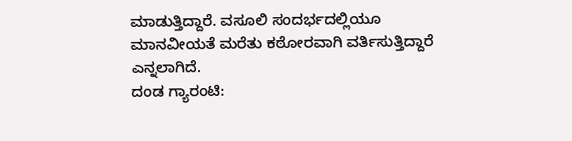ಮಾಡುತ್ತಿದ್ದಾರೆ. ವಸೂಲಿ ಸಂದರ್ಭದಲ್ಲಿಯೂ ಮಾನವೀಯತೆ ಮರೆತು ಕಠೋರವಾಗಿ ವರ್ತಿಸುತ್ತಿದ್ದಾರೆ ಎನ್ನಲಾಗಿದೆ.
ದಂಡ ಗ್ಯಾರಂಟಿ: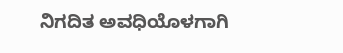ನಿಗದಿತ ಅವಧಿಯೊಳಗಾಗಿ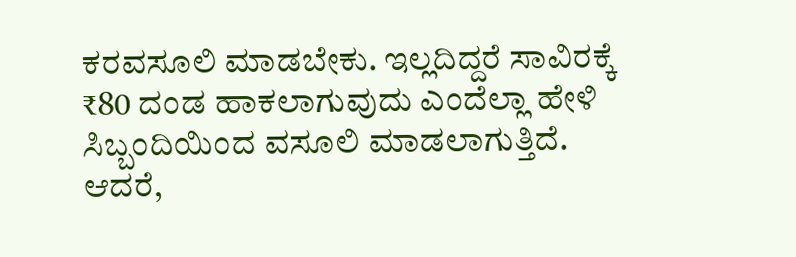ಕರವಸೂಲಿ ಮಾಡಬೇಕು. ಇಲ್ಲದಿದ್ದರೆ ಸಾವಿರಕ್ಕೆ ₹80 ದಂಡ ಹಾಕಲಾಗುವುದು ಎಂದೆಲ್ಲಾ ಹೇಳಿ ಸಿಬ್ಬಂದಿಯಿಂದ ವಸೂಲಿ ಮಾಡಲಾಗುತ್ತಿದೆ.
ಆದರೆ,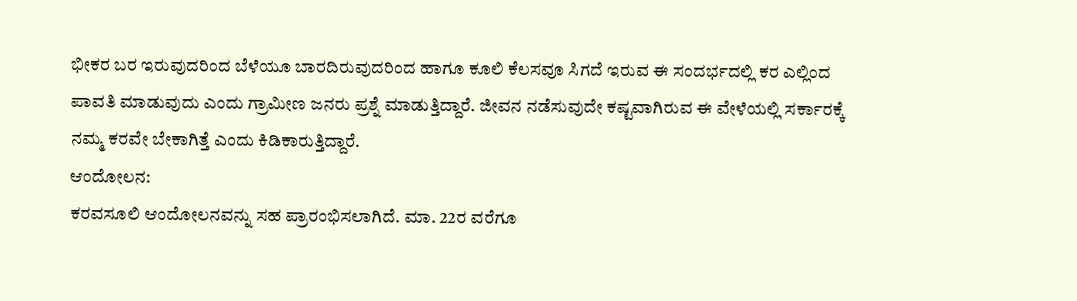ಭೀಕರ ಬರ ಇರುವುದರಿಂದ ಬೆಳೆಯೂ ಬಾರದಿರುವುದರಿಂದ ಹಾಗೂ ಕೂಲಿ ಕೆಲಸವೂ ಸಿಗದೆ ಇರುವ ಈ ಸಂದರ್ಭದಲ್ಲಿ ಕರ ಎಲ್ಲಿಂದ ಪಾವತಿ ಮಾಡುವುದು ಎಂದು ಗ್ರಾಮೀಣ ಜನರು ಪ್ರಶ್ನೆ ಮಾಡುತ್ತಿದ್ದಾರೆ. ಜೀವನ ನಡೆಸುವುದೇ ಕಷ್ಟವಾಗಿರುವ ಈ ವೇಳೆಯಲ್ಲಿ ಸರ್ಕಾರಕ್ಕೆ ನಮ್ಮ ಕರವೇ ಬೇಕಾಗಿತ್ತೆ ಎಂದು ಕಿಡಿಕಾರುತ್ತಿದ್ದಾರೆ.
ಆಂದೋಲನ:
ಕರವಸೂಲಿ ಆಂದೋಲನವನ್ನು ಸಹ ಪ್ರಾರಂಭಿಸಲಾಗಿದೆ. ಮಾ. 22ರ ವರೆಗೂ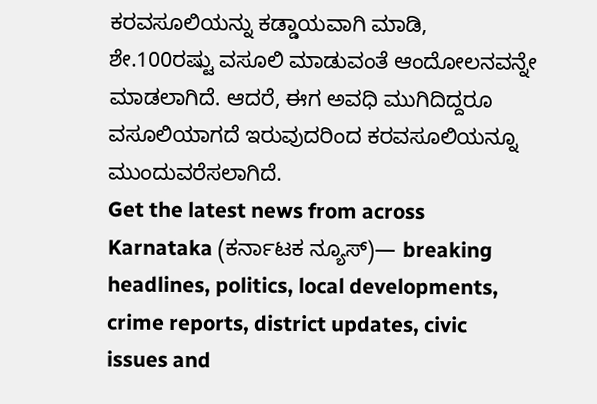ಕರವಸೂಲಿಯನ್ನು ಕಡ್ಡಾಯವಾಗಿ ಮಾಡಿ, ಶೇ.100ರಷ್ಟು ವಸೂಲಿ ಮಾಡುವಂತೆ ಆಂದೋಲನವನ್ನೇ ಮಾಡಲಾಗಿದೆ. ಆದರೆ, ಈಗ ಅವಧಿ ಮುಗಿದಿದ್ದರೂ ವಸೂಲಿಯಾಗದೆ ಇರುವುದರಿಂದ ಕರವಸೂಲಿಯನ್ನೂ ಮುಂದುವರೆಸಲಾಗಿದೆ.
Get the latest news from across Karnataka (ಕರ್ನಾಟಕ ನ್ಯೂಸ್)— breaking headlines, politics, local developments, crime reports, district updates, civic issues and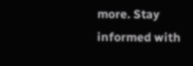more. Stay informed with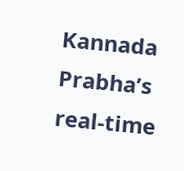Kannada Prabha’s real‑time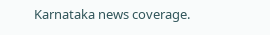Karnataka news coverage.